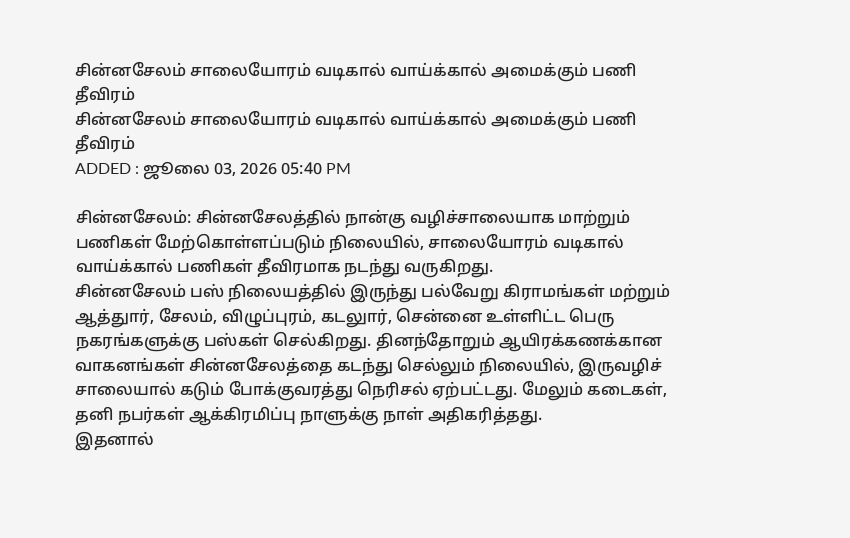சின்னசேலம் சாலையோரம் வடிகால் வாய்க்கால் அமைக்கும் பணி தீவிரம்
சின்னசேலம் சாலையோரம் வடிகால் வாய்க்கால் அமைக்கும் பணி தீவிரம்
ADDED : ஜூலை 03, 2026 05:40 PM

சின்னசேலம்: சின்னசேலத்தில் நான்கு வழிச்சாலையாக மாற்றும் பணிகள் மேற்கொள்ளப்படும் நிலையில், சாலையோரம் வடிகால் வாய்க்கால் பணிகள் தீவிரமாக நடந்து வருகிறது.
சின்னசேலம் பஸ் நிலையத்தில் இருந்து பல்வேறு கிராமங்கள் மற்றும் ஆத்துார், சேலம், விழுப்புரம், கடலுார், சென்னை உள்ளிட்ட பெரு நகரங்களுக்கு பஸ்கள் செல்கிறது. தினந்தோறும் ஆயிரக்கணக்கான வாகனங்கள் சின்னசேலத்தை கடந்து செல்லும் நிலையில், இருவழிச் சாலையால் கடும் போக்குவரத்து நெரிசல் ஏற்பட்டது. மேலும் கடைகள், தனி நபர்கள் ஆக்கிரமிப்பு நாளுக்கு நாள் அதிகரித்தது.
இதனால்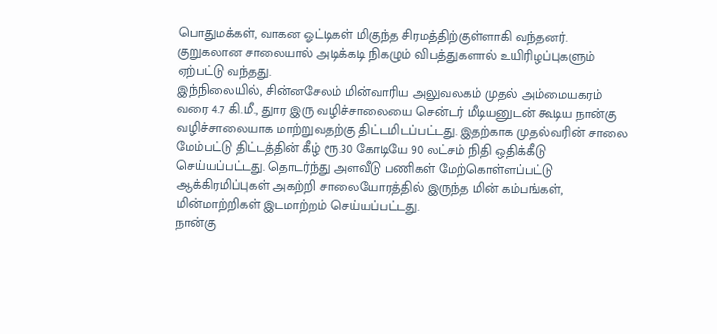பொதுமக்கள், வாகன ஓட்டிகள் மிகுந்த சிரமத்திற்குள்ளாகி வந்தனர். குறுகலான சாலையால் அடிக்கடி நிகழும் விபத்துகளால் உயிரிழப்புகளும் ஏற்பட்டு வந்தது.
இந்நிலையில், சின்னசேலம் மின்வாரிய அலுவலகம் முதல் அம்மையகரம் வரை 4.7 கி.மீ., துார இரு வழிச்சாலையை சென்டர் மீடியனுடன் கூடிய நான்கு வழிச்சாலையாக மாற்றுவதற்கு திட்டமிடப்பட்டது. இதற்காக முதல்வரின் சாலை மேம்பட்டு திட்டத்தின் கீழ் ரூ.30 கோடியே 90 லட்சம் நிதி ஒதிக்கீடு செய்யப்பட்டது. தொடர்ந்து அளவீடு பணிகள் மேற்கொள்ளப்பட்டு ஆக்கிரமிப்புகள் அகற்றி சாலையோரத்தில் இருந்த மின் கம்பங்கள், மின்மாற்றிகள் இடமாற்றம் செய்யப்பட்டது.
நான்கு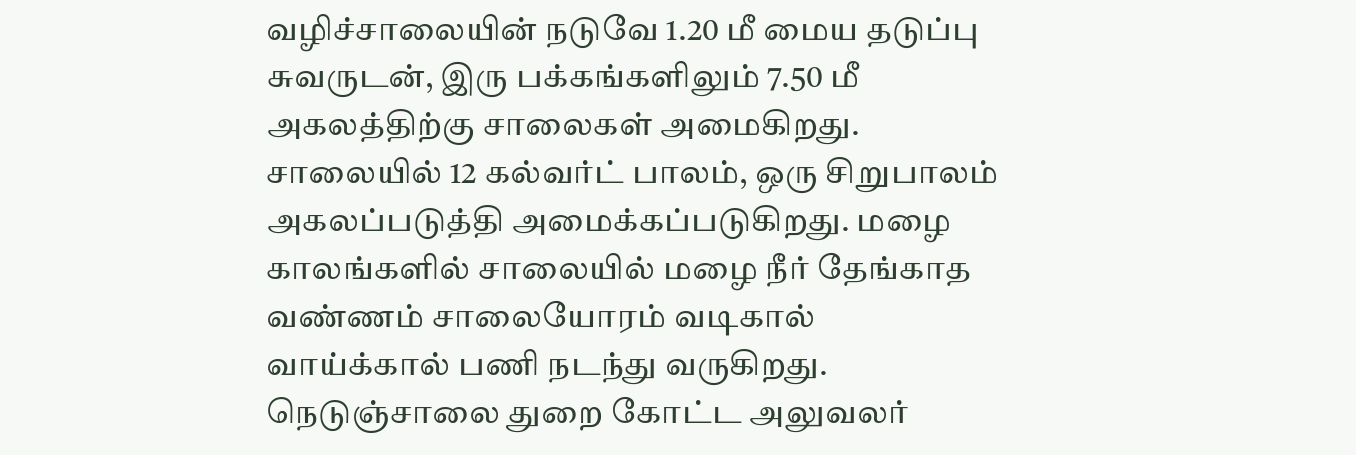வழிச்சாலையின் நடுவே 1.20 மீ மைய தடுப்பு சுவருடன், இரு பக்கங்களிலும் 7.50 மீ அகலத்திற்கு சாலைகள் அமைகிறது. சாலையில் 12 கல்வர்ட் பாலம், ஒரு சிறுபாலம் அகலப்படுத்தி அமைக்கப்படுகிறது. மழை காலங்களில் சாலையில் மழை நீர் தேங்காத வண்ணம் சாலையோரம் வடிகால் வாய்க்கால் பணி நடந்து வருகிறது. நெடுஞ்சாலை துறை கோட்ட அலுவலர்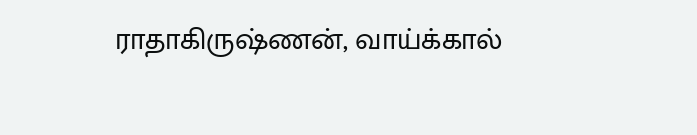ராதாகிருஷ்ணன், வாய்க்கால்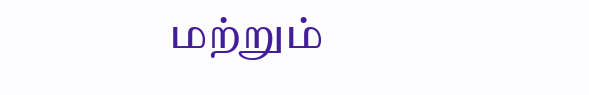மற்றும்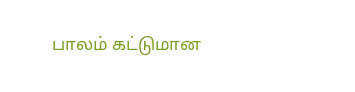பாலம் கட்டுமான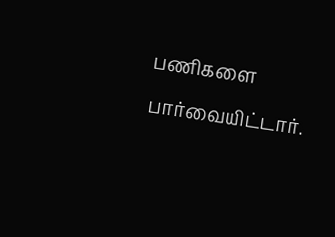பணிகளை பார்வையிட்டார்.